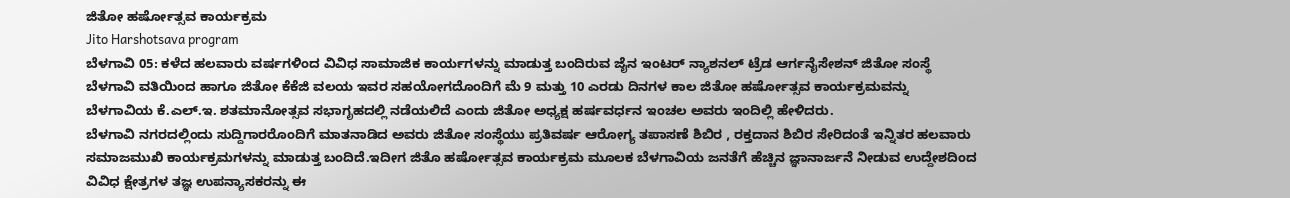ಜಿತೋ ಹರ್ಷೋತ್ಸವ ಕಾರ್ಯಕ್ರಮ
Jito Harshotsava program
ಬೆಳಗಾವಿ 05: ಕಳೆದ ಹಲವಾರು ವರ್ಷಗಳಿಂದ ವಿವಿಧ ಸಾಮಾಜಿಕ ಕಾರ್ಯಗಳನ್ನು ಮಾಡುತ್ತ ಬಂದಿರುವ ಜೈನ ಇಂಟರ್ ನ್ಯಾಶನಲ್ ಟ್ರೆಡ ಆರ್ಗನೈಸೇಶನ್ ಜಿತೋ ಸಂಸ್ಥೆ ಬೆಳಗಾವಿ ವತಿಯಿಂದ ಹಾಗೂ ಜಿತೋ ಕೆಕೆಜಿ ವಲಯ ಇವರ ಸಹಯೋಗದೊಂದಿಗೆ ಮೆ 9 ಮತ್ತು 10 ಎರಡು ದಿನಗಳ ಕಾಲ ಜಿತೋ ಹರ್ಷೋತ್ಸವ ಕಾರ್ಯಕ್ರಮವನ್ನು ಬೆಳಗಾವಿಯ ಕೆ.ಎಲ್.ಇ. ಶತಮಾನೋತ್ಸವ ಸಭಾಗೃಹದಲ್ಲಿ ನಡೆಯಲಿದೆ ಎಂದು ಜಿತೋ ಅಧ್ಯಕ್ಷ ಹರ್ಷವರ್ಧನ ಇಂಚಲ ಅವರು ಇಂದಿಲ್ಲಿ ಹೇಳಿದರು.
ಬೆಳಗಾವಿ ನಗರದಲ್ಲಿಂದು ಸುದ್ದಿಗಾರರೊಂದಿಗೆ ಮಾತನಾಡಿದ ಅವರು ಜಿತೋ ಸಂಸ್ಥೆಯು ಪ್ರತಿವರ್ಷ ಆರೋಗ್ಯ ತಪಾಸಣೆ ಶಿಬಿರ , ರಕ್ತದಾನ ಶಿಬಿರ ಸೇರಿದಂತೆ ಇನ್ನಿತರ ಹಲವಾರು ಸಮಾಜಮುಖಿ ಕಾರ್ಯಕ್ರಮಗಳನ್ನು ಮಾಡುತ್ತ ಬಂದಿದೆ.ಇದೀಗ ಜಿತೊ ಹರ್ಷೋತ್ಸವ ಕಾರ್ಯಕ್ರಮ ಮೂಲಕ ಬೆಳಗಾವಿಯ ಜನತೆಗೆ ಹೆಚ್ಚಿನ ಜ್ಞಾನಾರ್ಜನೆ ನೀಡುವ ಉದ್ದೇಶದಿಂದ ವಿವಿಧ ಕ್ಷೇತ್ರಗಳ ತಜ್ಞ ಉಪನ್ಯಾಸಕರನ್ನು ಈ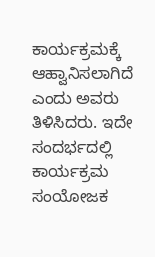ಕಾರ್ಯಕ್ರಮಕ್ಕೆ ಆಹ್ವಾನಿಸಲಾಗಿದೆ ಎಂದು ಅವರು ತಿಳಿಸಿದರು. ಇದೇ ಸಂದರ್ಭದಲ್ಲಿ ಕಾರ್ಯಕ್ರಮ ಸಂಯೋಜಕ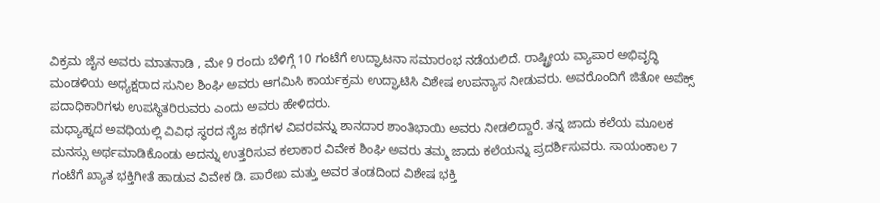ವಿಕ್ರಮ ಜೈನ ಅವರು ಮಾತನಾಡಿ , ಮೇ 9 ರಂದು ಬೆಳಿಗ್ಗೆ 10 ಗಂಟೆಗೆ ಉದ್ಘಾಟನಾ ಸಮಾರಂಭ ನಡೆಯಲಿದೆ. ರಾಷ್ಟ್ರೀಯ ವ್ಯಾಪಾರ ಅಭಿವೃದ್ಧಿ ಮಂಡಳಿಯ ಅಧ್ಯಕ್ಷರಾದ ಸುನಿಲ ಶಿಂಘಿ ಅವರು ಆಗಮಿಸಿ ಕಾರ್ಯಕ್ರಮ ಉದ್ಘಾಟಿಸಿ ವಿಶೇಷ ಉಪನ್ಯಾಸ ನೀಡುವರು. ಅವರೊಂದಿಗೆ ಜಿತೋ ಅಪೆಕ್ಸ್ ಪದಾಧಿಕಾರಿಗಳು ಉಪಸ್ಥಿತರಿರುವರು ಎಂದು ಅವರು ಹೇಳಿದರು.
ಮಧ್ಯಾಹ್ನದ ಅವಧಿಯಲ್ಲಿ ವಿವಿಧ ಸ್ಥರದ ನೈಜ ಕಥೆಗಳ ವಿವರವನ್ನು ಶಾನದಾರ ಶಾಂತಿಭಾಯಿ ಅವರು ನೀಡಲಿದ್ದಾರೆ. ತನ್ನ ಜಾದು ಕಲೆಯ ಮೂಲಕ ಮನಸ್ಸು ಅರ್ಥಮಾಡಿಕೊಂಡು ಅದನ್ನು ಉತ್ತರಿಸುವ ಕಲಾಕಾರ ವಿವೇಕ ಶಿಂಘಿ ಅವರು ತಮ್ಮ ಜಾದು ಕಲೆಯನ್ನು ಪ್ರದರ್ಶಿಸುವರು. ಸಾಯಂಕಾಲ 7 ಗಂಟೆಗೆ ಖ್ಯಾತ ಭಕ್ತಿಗೀತೆ ಹಾಡುವ ವಿವೇಕ ಡಿ. ಪಾರೇಖ ಮತ್ತು ಅವರ ತಂಡದಿಂದ ವಿಶೇಷ ಭಕ್ತಿ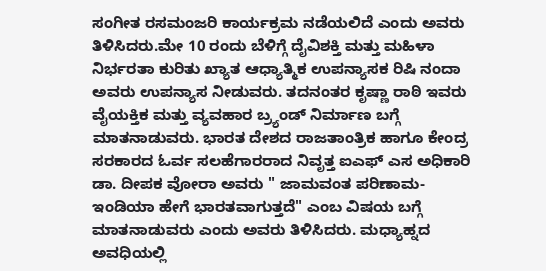ಸಂಗೀತ ರಸಮಂಜರಿ ಕಾರ್ಯಕ್ರಮ ನಡೆಯಲಿದೆ ಎಂದು ಅವರು ತಿಳಿಸಿದರು.ಮೇ 10 ರಂದು ಬೆಳಿಗ್ಗೆ ದೈವಿಶಕ್ತಿ ಮತ್ತು ಮಹಿಳಾ ನಿರ್ಭರತಾ ಕುರಿತು ಖ್ಯಾತ ಆಧ್ಯಾತ್ಮಿಕ ಉಪನ್ಯಾಸಕ ರಿಷಿ ನಂದಾ ಅವರು ಉಪನ್ಯಾಸ ನೀಡುವರು. ತದನಂತರ ಕೃಷ್ಣಾ ರಾಠಿ ಇವರು ವೈಯಕ್ತಿಕ ಮತ್ತು ವ್ಯವಹಾರ ಬ್ರ್ಯಂಡ್ ನಿರ್ಮಾಣ ಬಗ್ಗೆ ಮಾತನಾಡುವರು. ಭಾರತ ದೇಶದ ರಾಜತಾಂತ್ರಿಕ ಹಾಗೂ ಕೇಂದ್ರ ಸರಕಾರದ ಓರ್ವ ಸಲಹೆಗಾರರಾದ ನಿವೃತ್ತ ಐಎಫ್ ಎಸ ಅಧಿಕಾರಿ ಡಾ. ದೀಪಕ ವೋರಾ ಅವರು " ಜಾಮವಂತ ಪರಿಣಾಮ- ಇಂಡಿಯಾ ಹೇಗೆ ಭಾರತವಾಗುತ್ತದೆ" ಎಂಬ ವಿಷಯ ಬಗ್ಗೆ ಮಾತನಾಡುವರು ಎಂದು ಅವರು ತಿಳಿಸಿದರು. ಮಧ್ಯಾಹ್ನದ ಅವಧಿಯಲ್ಲಿ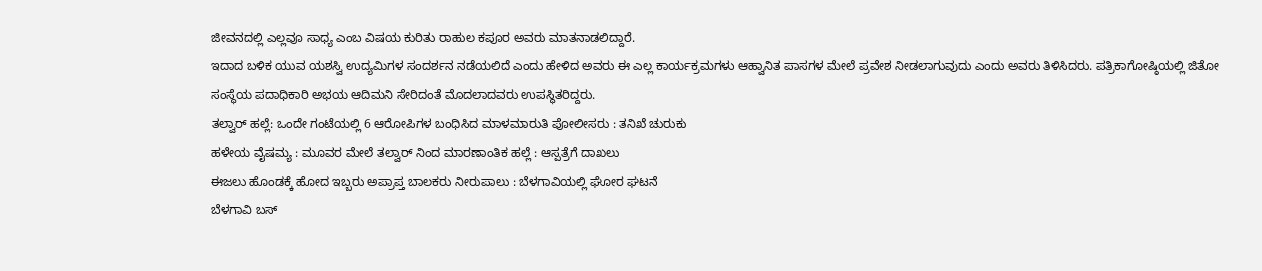ಜೀವನದಲ್ಲಿ ಎಲ್ಲವೂ ಸಾಧ್ಯ ಎಂಬ ವಿಷಯ ಕುರಿತು ರಾಹುಲ ಕಪೂರ ಅವರು ಮಾತನಾಡಲಿದ್ದಾರೆ.
ಇದಾದ ಬಳಿಕ ಯುವ ಯಶಸ್ವಿ ಉದ್ಯಮಿಗಳ ಸಂದರ್ಶನ ನಡೆಯಲಿದೆ ಎಂದು ಹೇಳಿದ ಅವರು ಈ ಎಲ್ಲ ಕಾರ್ಯಕ್ರಮಗಳು ಆಹ್ವಾನಿತ ಪಾಸಗಳ ಮೇಲೆ ಪ್ರವೇಶ ನೀಡಲಾಗುವುದು ಎಂದು ಅವರು ತಿಳಿಸಿದರು. ಪತ್ರಿಕಾಗೋಷ್ಠಿಯಲ್ಲಿ ಜಿತೋ ಸಂಸ್ಥೆಯ ಪದಾಧಿಕಾರಿ ಅಭಯ ಆದಿಮನಿ ಸೇರಿದಂತೆ ಮೊದಲಾದವರು ಉಪಸ್ಥಿತರಿದ್ದರು.
ತಲ್ವಾರ್ ಹಲ್ಲೆ: ಒಂದೇ ಗಂಟೆಯಲ್ಲಿ 6 ಆರೋಪಿಗಳ ಬಂಧಿಸಿದ ಮಾಳಮಾರುತಿ ಪೋಲೀಸರು : ತನಿಖೆ ಚುರುಕು
ಹಳೇಯ ವೈಷಮ್ಯ : ಮೂವರ ಮೇಲೆ ತಲ್ವಾರ್ ನಿಂದ ಮಾರಣಾಂತಿಕ ಹಲ್ಲೆ : ಆಸ್ಪತ್ರೆಗೆ ದಾಖಲು
ಈಜಲು ಹೊಂಡಕ್ಕೆ ಹೋದ ಇಬ್ಬರು ಅಪ್ರಾಪ್ತ ಬಾಲಕರು ನೀರುಪಾಲು : ಬೆಳಗಾವಿಯಲ್ಲಿ ಘೋರ ಘಟನೆ
ಬೆಳಗಾವಿ ಬಸ್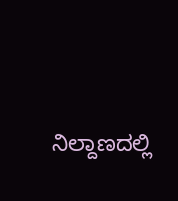ನಿಲ್ದಾಣದಲ್ಲಿ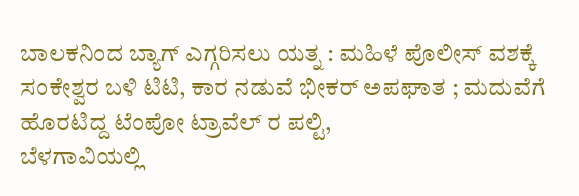ಬಾಲಕನಿಂದ ಬ್ಯಾಗ್ ಎಗ್ಗರಿಸಲು ಯತ್ನ : ಮಹಿಳೆ ಪೊಲೀಸ್ ವಶಕ್ಕೆ
ಸಂಕೇಶ್ವರ ಬಳಿ ಟಿಟಿ, ಕಾರ ನಡುವೆ ಭೀಕರ್ ಅಪಘಾತ ; ಮದುವೆಗೆ ಹೊರಟಿದ್ದ ಟೆಂಪೋ ಟ್ರಾವೆಲ್ ರ ಪಲ್ಟಿ,
ಬೆಳಗಾವಿಯಲ್ಲಿ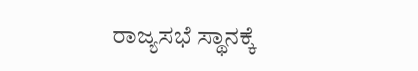ರಾಜ್ಯಸಭೆ ಸ್ಥಾನಕ್ಕೆ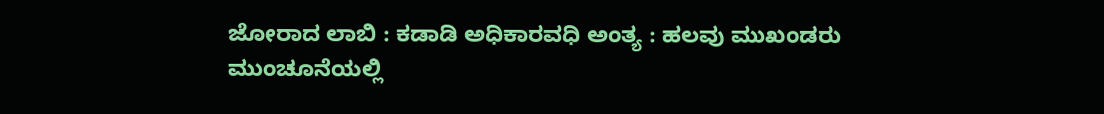ಜೋರಾದ ಲಾಬಿ : ಕಡಾಡಿ ಅಧಿಕಾರವಧಿ ಅಂತ್ಯ : ಹಲವು ಮುಖಂಡರು ಮುಂಚೂನೆಯಲ್ಲಿ